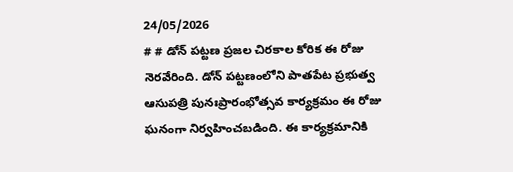24/05/2026
# # డోన్ పట్టణ ప్రజల చిరకాల కోరిక ఈ రోజు నెరవేరింది. డోన్ పట్టణంలోని పాతపేట ప్రభుత్వ ఆసుపత్రి పునఃప్రారంభోత్సవ కార్యక్రమం ఈ రోజు ఘనంగా నిర్వహించబడింది. ఈ కార్యక్రమానికి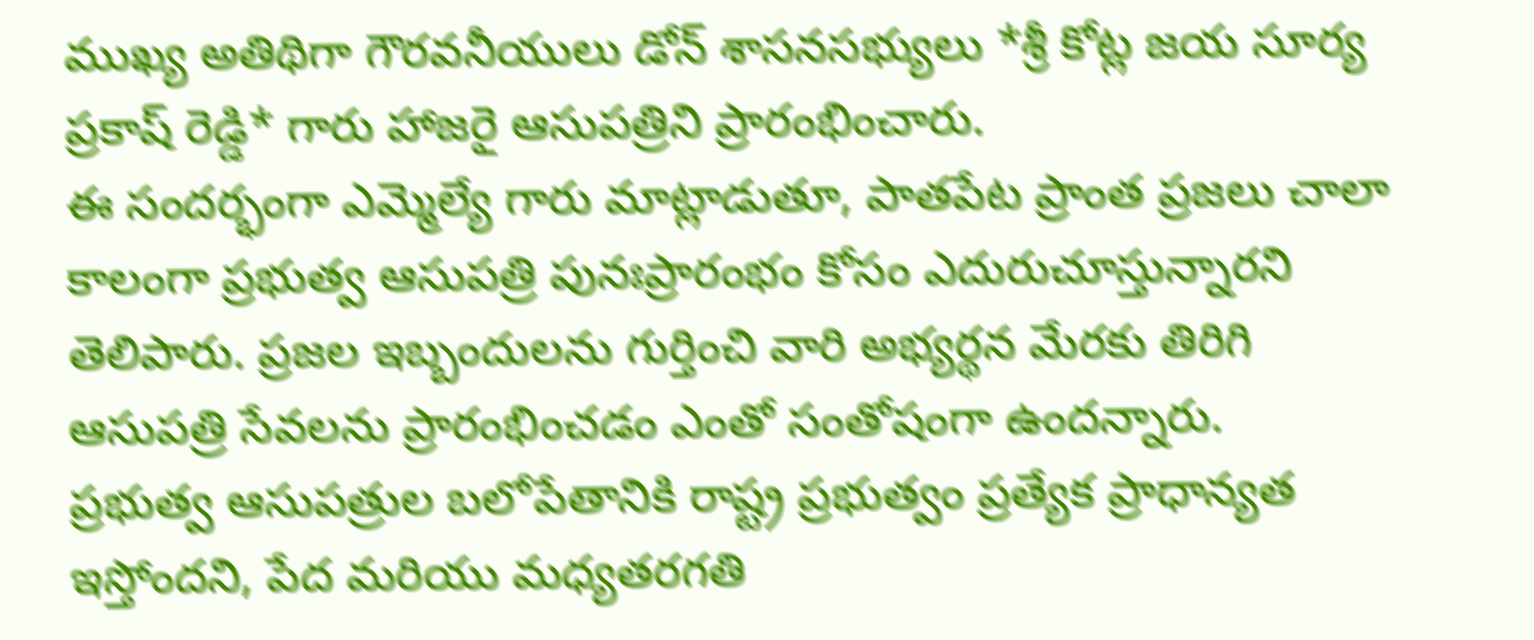ముఖ్య అతిథిగా గౌరవనీయులు డోన్ శాసనసభ్యులు *శ్రీ కోట్ల జయ సూర్య ప్రకాష్ రెడ్డి* గారు హాజరై ఆసుపత్రిని ప్రారంభించారు.
ఈ సందర్భంగా ఎమ్మెల్యే గారు మాట్లాడుతూ, పాతపేట ప్రాంత ప్రజలు చాలా కాలంగా ప్రభుత్వ ఆసుపత్రి పునఃప్రారంభం కోసం ఎదురుచూస్తున్నారని తెలిపారు. ప్రజల ఇబ్బందులను గుర్తించి వారి అభ్యర్థన మేరకు తిరిగి ఆసుపత్రి సేవలను ప్రారంభించడం ఎంతో సంతోషంగా ఉందన్నారు.
ప్రభుత్వ ఆసుపత్రుల బలోపేతానికి రాష్ట్ర ప్రభుత్వం ప్రత్యేక ప్రాధాన్యత ఇస్తోందని, పేద మరియు మధ్యతరగతి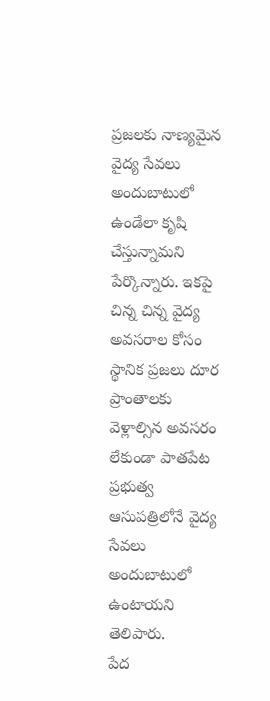ప్రజలకు నాణ్యమైన వైద్య సేవలు అందుబాటులో ఉండేలా కృషి చేస్తున్నామని పేర్కొన్నారు. ఇకపై చిన్న చిన్న వైద్య అవసరాల కోసం స్థానిక ప్రజలు దూర ప్రాంతాలకు వెళ్లాల్సిన అవసరం లేకుండా పాతపేట ప్రభుత్వ ఆసుపత్రిలోనే వైద్య సేవలు అందుబాటులో ఉంటాయని తెలిపారు.
పేద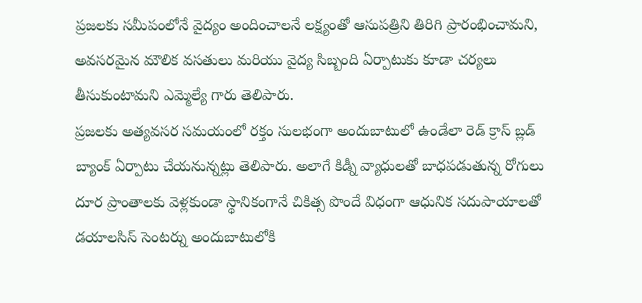ప్రజలకు సమీపంలోనే వైద్యం అందించాలనే లక్ష్యంతో ఆసుపత్రిని తిరిగి ప్రారంభించామని, అవసరమైన మౌలిక వసతులు మరియు వైద్య సిబ్బంది ఏర్పాటుకు కూడా చర్యలు తీసుకుంటామని ఎమ్మెల్యే గారు తెలిపారు.
ప్రజలకు అత్యవసర సమయంలో రక్తం సులభంగా అందుబాటులో ఉండేలా రెడ్ క్రాస్ బ్లడ్ బ్యాంక్ ఏర్పాటు చేయనున్నట్లు తెలిపారు. అలాగే కిడ్నీ వ్యాధులతో బాధపడుతున్న రోగులు దూర ప్రాంతాలకు వెళ్లకుండా స్థానికంగానే చికిత్స పొందే విధంగా ఆధునిక సదుపాయాలతో డయాలసిస్ సెంటర్ను అందుబాటులోకి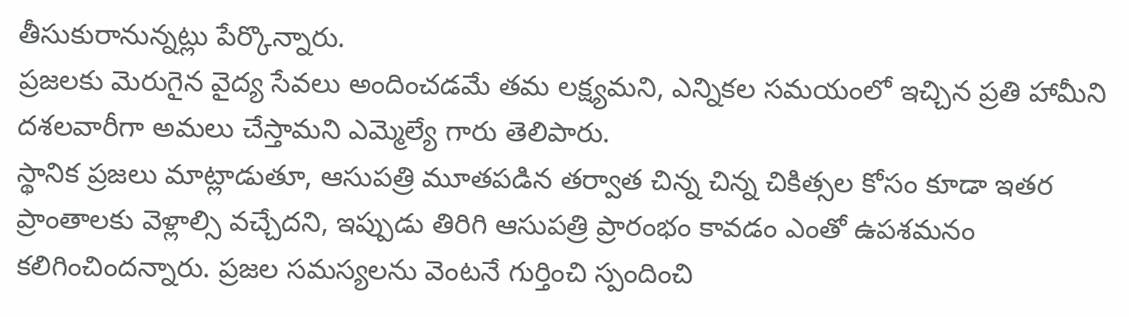తీసుకురానున్నట్లు పేర్కొన్నారు.
ప్రజలకు మెరుగైన వైద్య సేవలు అందించడమే తమ లక్ష్యమని, ఎన్నికల సమయంలో ఇచ్చిన ప్రతి హామీని దశలవారీగా అమలు చేస్తామని ఎమ్మెల్యే గారు తెలిపారు.
స్థానిక ప్రజలు మాట్లాడుతూ, ఆసుపత్రి మూతపడిన తర్వాత చిన్న చిన్న చికిత్సల కోసం కూడా ఇతర ప్రాంతాలకు వెళ్లాల్సి వచ్చేదని, ఇప్పుడు తిరిగి ఆసుపత్రి ప్రారంభం కావడం ఎంతో ఉపశమనం కలిగించిందన్నారు. ప్రజల సమస్యలను వెంటనే గుర్తించి స్పందించి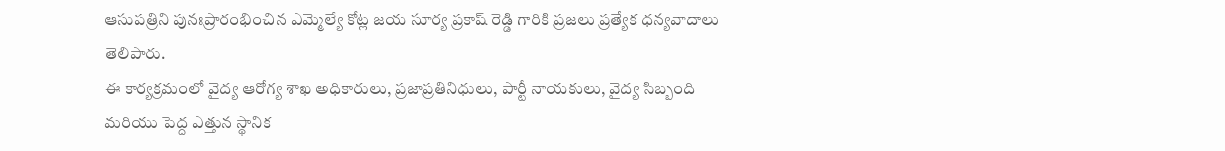ఆసుపత్రిని పునఃప్రారంభించిన ఎమ్మెల్యే కోట్ల జయ సూర్య ప్రకాష్ రెడ్డి గారికి ప్రజలు ప్రత్యేక ధన్యవాదాలు తెలిపారు.
ఈ కార్యక్రమంలో వైద్య ఆరోగ్య శాఖ అధికారులు, ప్రజాప్రతినిధులు, పార్టీ నాయకులు, వైద్య సిబ్బంది మరియు పెద్ద ఎత్తున స్థానిక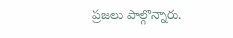ప్రజలు పాల్గొన్నారు.